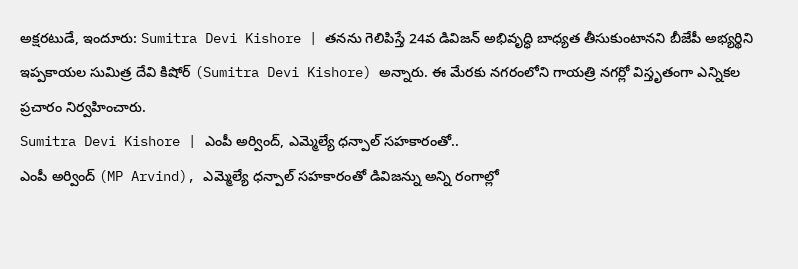అక్షరటుడే, ఇందూరు: Sumitra Devi Kishore | తనను గెలిపిస్తే 24వ డివిజన్ అభివృద్ధి బాధ్యత తీసుకుంటానని బీజేపీ అభ్యర్థిని ఇప్పకాయల సుమిత్ర దేవి కిషోర్ (Sumitra Devi Kishore) అన్నారు. ఈ మేరకు నగరంలోని గాయత్రి నగర్లో విస్తృతంగా ఎన్నికల ప్రచారం నిర్వహించారు.
Sumitra Devi Kishore | ఎంపీ అర్వింద్, ఎమ్మెల్యే ధన్పాల్ సహకారంతో..
ఎంపీ అర్వింద్ (MP Arvind), ఎమ్మెల్యే ధన్పాల్ సహకారంతో డివిజన్ను అన్ని రంగాల్లో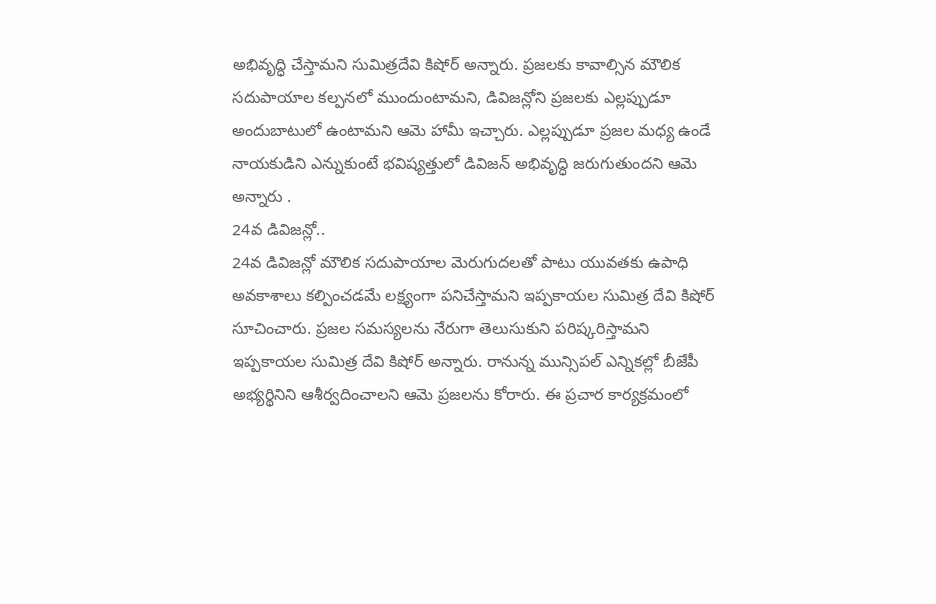అభివృద్ధి చేస్తామని సుమిత్రదేవి కిషోర్ అన్నారు. ప్రజలకు కావాల్సిన మౌలిక సదుపాయాల కల్పనలో ముందుంటామని, డివిజన్లోని ప్రజలకు ఎల్లప్పుడూ అందుబాటులో ఉంటామని ఆమె హామీ ఇచ్చారు. ఎల్లప్పుడూ ప్రజల మధ్య ఉండే నాయకుడిని ఎన్నుకుంటే భవిష్యత్తులో డివిజన్ అభివృద్ధి జరుగుతుందని ఆమె అన్నారు .
24వ డివిజన్లో..
24వ డివిజన్లో మౌలిక సదుపాయాల మెరుగుదలతో పాటు యువతకు ఉపాధి అవకాశాలు కల్పించడమే లక్ష్యంగా పనిచేస్తామని ఇప్పకాయల సుమిత్ర దేవి కిషోర్ సూచించారు. ప్రజల సమస్యలను నేరుగా తెలుసుకుని పరిష్కరిస్తామని ఇప్పకాయల సుమిత్ర దేవి కిషోర్ అన్నారు. రానున్న మున్సిపల్ ఎన్నికల్లో బీజేపీ అభ్యర్థినిని ఆశీర్వదించాలని ఆమె ప్రజలను కోరారు. ఈ ప్రచార కార్యక్రమంలో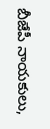బీజేపీ నాయకులు,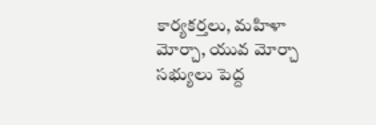కార్యకర్తలు, మహిళా మోర్చా, యువ మోర్చా సభ్యులు పెద్ద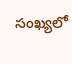సంఖ్యలో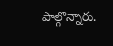పాల్గొన్నారు.